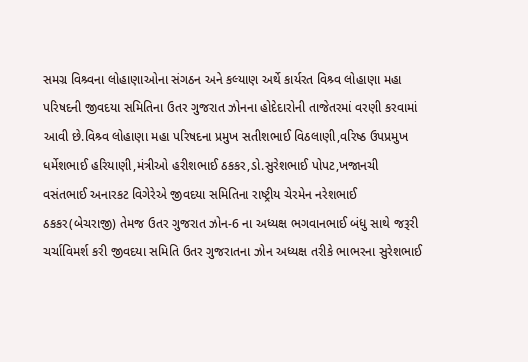સમગ્ર વિશ્ર્વના લોહાણાઓના સંગઠન અને કલ્યાણ અર્થે કાર્યરત વિશ્ર્વ લોહાણા મહા પરિષદની જીવદયા સમિતિના ઉતર ગુજરાત ઝોનના હોદેદારોની તાજેતરમાં વરણી કરવામાં આવી છે.વિશ્ર્વ લોહાણા મહા પરિષદના પ્રમુખ સતીશભાઈ વિઠલાણી,વરિષ્ઠ ઉપપ્રમુખ ધર્મેશભાઈ હરિયાણી,મંત્રીઓ હરીશભાઈ ઠકકર,ડો.સુરેશભાઈ પોપટ,ખજાનચી વસંતભાઈ અનારકટ વિગેરેએ જીવદયા સમિતિના રાષ્ટ્રીય ચેરમેન નરેશભાઈ ઠકકર(બેચરાજી) તેમજ ઉતર ગુજરાત ઝોન-6 ના અધ્યક્ષ ભગવાનભાઈ બંધુ સાથે જરૂરી ચર્ચાવિમર્શ કરી જીવદયા સમિતિ ઉતર ગુજરાતના ઝોન અધ્યક્ષ તરીકે ભાભરના સુરેશભાઈ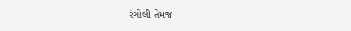રંગોલી તેમજ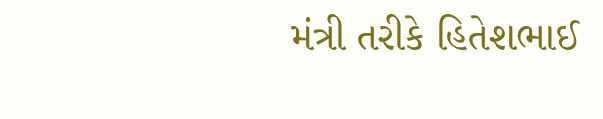મંત્રી તરીકે હિતેશભાઈ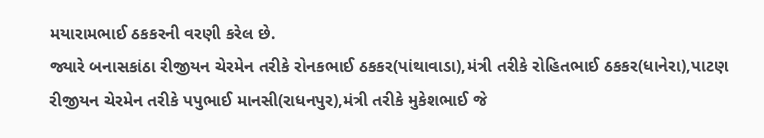મયારામભાઈ ઠકકરની વરણી કરેલ છે.
જ્યારે બનાસકાંઠા રીજીયન ચેરમેન તરીકે રોનકભાઈ ઠકકર(પાંથાવાડા),મંત્રી તરીકે રોહિતભાઈ ઠકકર(ધાનેરા),પાટણ રીજીયન ચેરમેન તરીકે પપુભાઈ માનસી(રાધનપુર),મંત્રી તરીકે મુકેશભાઈ જે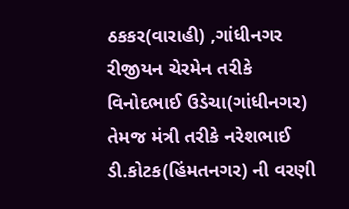ઠકકર(વારાહી) ,ગાંધીનગર રીજીયન ચેરમેન તરીકે વિનોદભાઈ ઉડેચા(ગાંધીનગર) તેમજ મંત્રી તરીકે નરેશભાઈ ડી.કોટક(હિંમતનગર) ની વરણી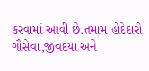કરવામાં આવી છે.તમામ હોદેદારો ગૌસેવા,જીવદયા અને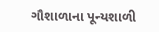ગૌશાળાના પૂન્યશાળી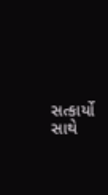સત્કાર્યો સાથે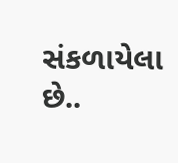સંકળાયેલા છે..